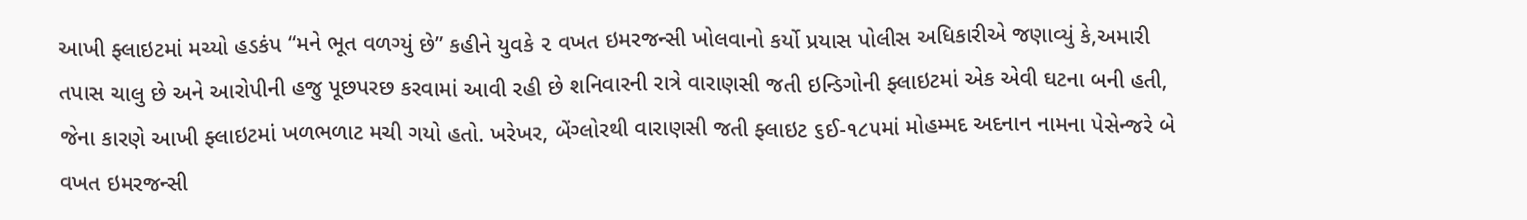આખી ફ્લાઇટમાં મચ્યો હડકંપ “મને ભૂત વળગ્યું છે” કહીને યુવકે ૨ વખત ઇમરજન્સી ખોલવાનો કર્યો પ્રયાસ પોલીસ અધિકારીએ જણાવ્યું કે,અમારી તપાસ ચાલુ છે અને આરોપીની હજુ પૂછપરછ કરવામાં આવી રહી છે શનિવારની રાત્રે વારાણસી જતી ઇન્ડિગોની ફ્લાઇટમાં એક એવી ઘટના બની હતી, જેના કારણે આખી ફ્લાઇટમાં ખળભળાટ મચી ગયો હતો. ખરેખર, બેંગ્લોરથી વારાણસી જતી ફ્લાઇટ ૬ઈ-૧૮૫માં મોહમ્મદ અદનાન નામના પેસેન્જરે બે વખત ઇમરજન્સી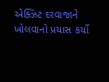એક્ઝિટ દરવાજાને ખોલવાનો પ્રયાસ કર્યો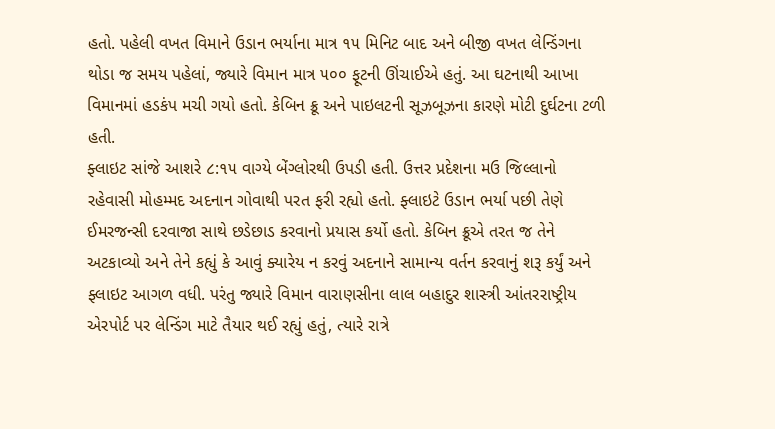હતો. પહેલી વખત વિમાને ઉડાન ભર્યાના માત્ર ૧૫ મિનિટ બાદ અને બીજી વખત લેન્ડિંગના થોડા જ સમય પહેલાં, જ્યારે વિમાન માત્ર ૫૦૦ ફૂટની ઊંચાઈએ હતું. આ ઘટનાથી આખા વિમાનમાં હડકંપ મચી ગયો હતો. કેબિન ક્રૂ અને પાઇલટની સૂઝબૂઝના કારણે મોટી દુર્ઘટના ટળી હતી.
ફ્લાઇટ સાંજે આશરે ૮:૧૫ વાગ્યે બેંગ્લોરથી ઉપડી હતી. ઉત્તર પ્રદેશના મઉ જિલ્લાનો રહેવાસી મોહમ્મદ અદનાન ગોવાથી પરત ફરી રહ્યો હતો. ફ્લાઇટે ઉડાન ભર્યા પછી તેણે ઈમરજન્સી દરવાજા સાથે છડેછાડ કરવાનો પ્રયાસ કર્યો હતો. કેબિન ક્રૂએ તરત જ તેને અટકાવ્યો અને તેને કહ્યું કે આવું ક્યારેય ન કરવું અદનાને સામાન્ય વર્તન કરવાનું શરૂ કર્યું અને ફ્લાઇટ આગળ વધી. પરંતુ જ્યારે વિમાન વારાણસીના લાલ બહાદુર શાસ્ત્રી આંતરરાષ્ટ્રીય એરપોર્ટ પર લેન્ડિંગ માટે તૈયાર થઈ રહ્યું હતું, ત્યારે રાત્રે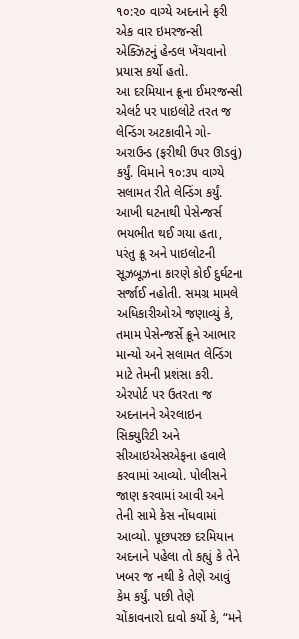૧૦:૨૦ વાગ્યે અદનાને ફરી એક વાર ઇમરજન્સી એક્ઝિટનું હેન્ડલ ખેંચવાનો પ્રયાસ કર્યો હતો.
આ દરમિયાન ક્રૂના ઈમરજન્સી એલર્ટ પર પાઇલોટે તરત જ લેન્ડિંગ અટકાવીને ગો-અરાઉન્ડ (ફરીથી ઉપર ઊડવું) કર્યું. વિમાને ૧૦:૩૫ વાગ્યે સલામત રીતે લેન્ડિંગ કર્યું.
આખી ઘટનાથી પેસેન્જર્સ ભયભીત થઈ ગયા હતા, પરંતુ ક્રૂ અને પાઇલોટની સૂઝબૂઝના કારણે કોઈ દુર્ઘટના સર્જાઈ નહોતી. સમગ્ર મામલે અધિકારીઓએ જણાવ્યું કે, તમામ પેસેન્જર્સે ક્રૂને આભાર માન્યો અને સલામત લેન્ડિંગ માટે તેમની પ્રશંસા કરી.
એરપોર્ટ પર ઉતરતા જ અદનાનને એરલાઇન સિક્યુરિટી અને સીઆઇએસએફના હવાલે કરવામાં આવ્યો. પોલીસને જાણ કરવામાં આવી અને તેની સામે કેસ નોંધવામાં આવ્યો. પૂછપરછ દરમિયાન અદનાને પહેલા તો કહ્યું કે તેને ખબર જ નથી કે તેણે આવું કેમ કર્યું. પછી તેણે ચોંકાવનારો દાવો કર્યો કે, “મને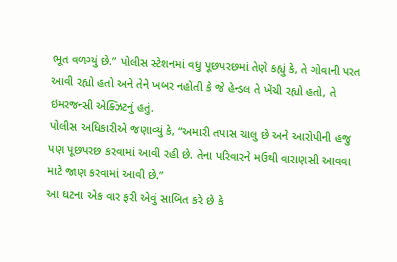ભૂત વળગ્યું છે.” પોલીસ સ્ટેશનમાં વધુ પૂછપરછમાં તેણે કહ્યું કે, તે ગોવાની પરત આવી રહ્યો હતો અને તેને ખબર નહોતી કે જે હેન્ડલ તે ખેંચી રહ્યો હતો, તે ઇમરજન્સી એક્ઝિટનું હતું.
પોલીસ અધિકારીએ જણાવ્યું કે, “અમારી તપાસ ચાલુ છે અને આરોપીની હજુ પણ પૂછપરછ કરવામાં આવી રહી છે. તેના પરિવારને મઉથી વારાણસી આવવા માટે જાણ કરવામાં આવી છે.”
આ ઘટના એક વાર ફરી એવું સાબિત કરે છે કે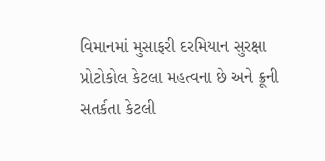વિમાનમાં મુસાફરી દરમિયાન સુરક્ષા પ્રોટોકોલ કેટલા મહત્વના છે અને ક્રૂની સતર્કતા કેટલી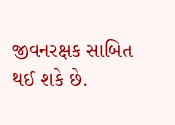જીવનરક્ષક સાબિત થઈ શકે છે.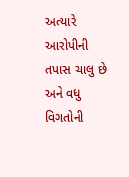અત્યારે આરોપીની તપાસ ચાલુ છે અને વધુ વિગતોની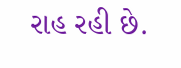રાહ રહી છે.